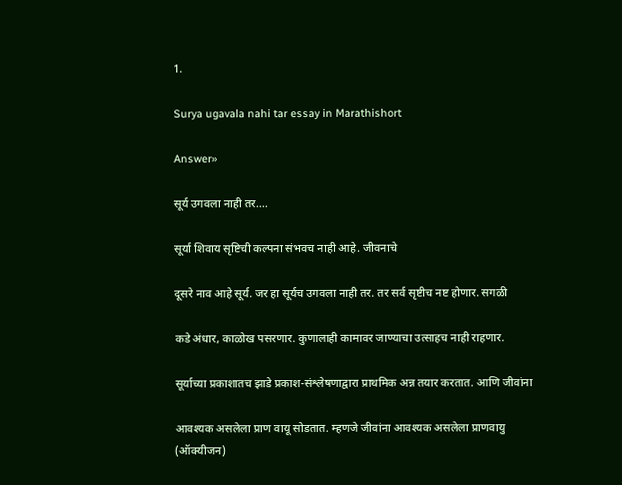1.

Surya ugavala nahi tar essay in Marathishort

Answer»

सूर्य उगवला नाही तर....

सूर्या शिवाय सृष्टिची कल्पना संभवच नाही आहे. जीवनाचे

दूसरे नाव आहे सूर्य. जर हा सूर्यच उगवला नाही तर. तर सर्व सृष्टीच नष्ट होणार. सगळी

कडे अंधार, काळोख पसरणार. कुणालाही कामावर जाण्याचा उत्साहच नाही राहणार.

सूर्याच्या प्रकाशातच झाडे प्रकाश-संश्लेषणाद्वारा प्राथमिक अन्न तयार करतात. आणि जीवांना

आवश्यक असलेला प्राण वायू सोडतात. म्हणजे जीवांना आवश्यक असलेला प्राणवायु (ऑक्यीजन)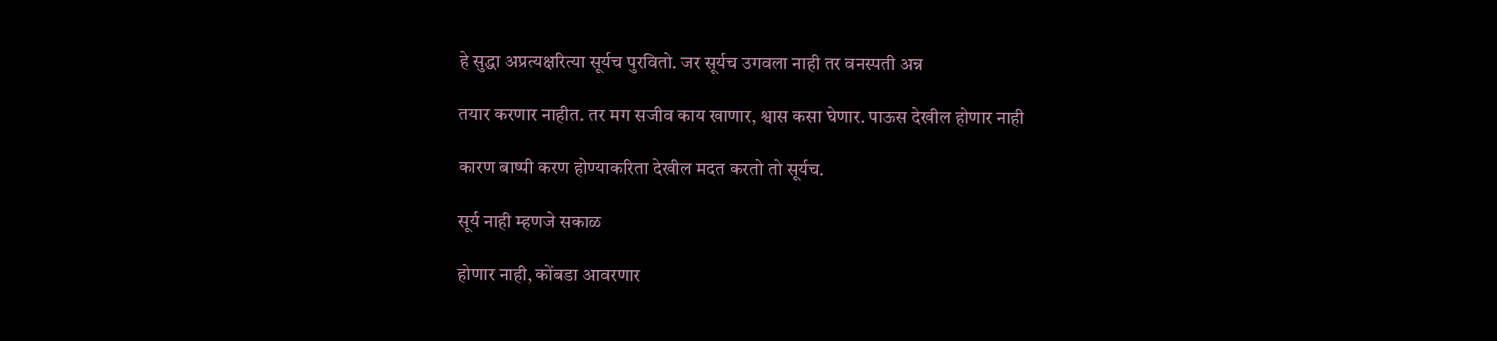हे सुद्धा अप्रत्यक्षरित्या सूर्यच पुरवितो. जर सूर्यच उगवला नाही तर वनस्पती अन्न

तयार करणार नाहीत. तर मग सजीव काय खाणार, श्वास कसा घेणार. पाऊस देखील होणार नाही

कारण बाष्पी करण होण्याकरिता देखील मदत करतो तो सूर्यच.

सूर्य नाही म्हणजे सकाळ

होणार नाही, कोंबडा आवरणार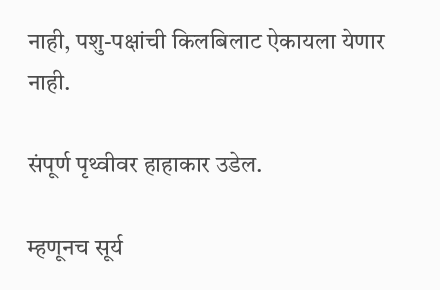नाही, पशु-पक्षांची किलबिलाट ऐकायला येणार नाही.

संपूर्ण पृथ्वीवर हाहाकार उडेल.

म्हणूनच सूर्य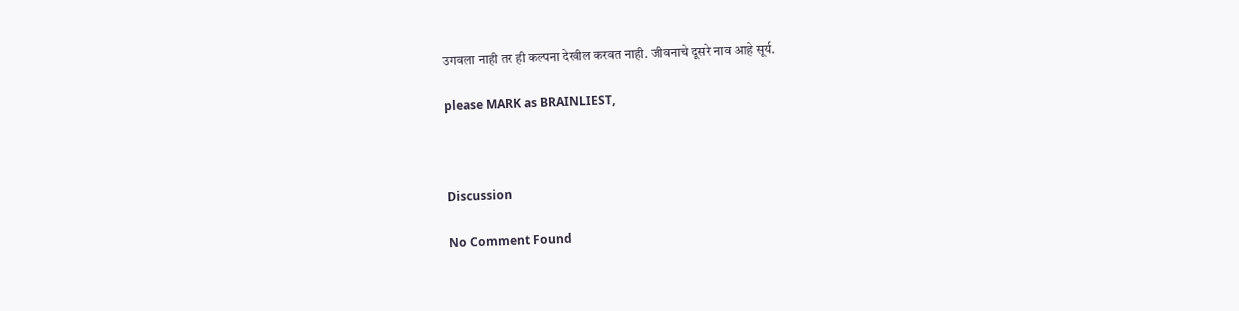उगवला नाही तर ही कल्पना देखील करवत नाही. जीवनाचे दूसरे नाव आहे सूर्य.

please MARK as BRAINLIEST,



Discussion

No Comment Found